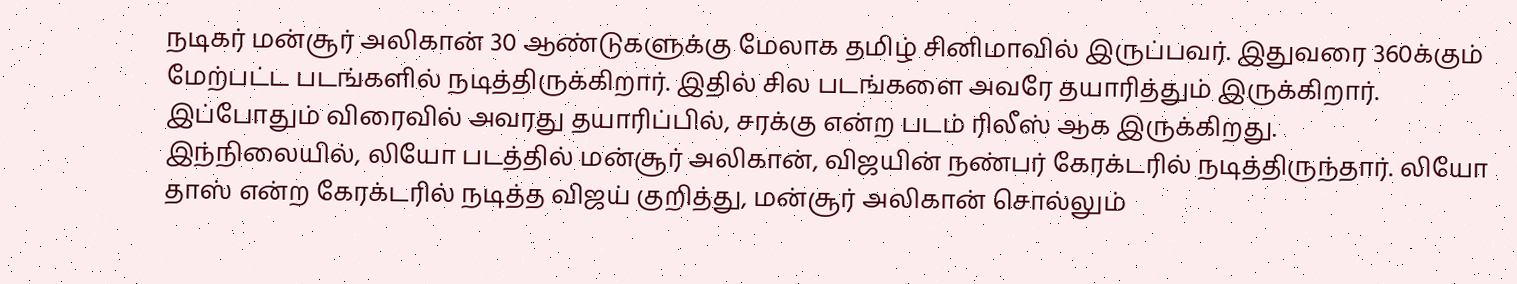நடிகர் மன்சூர் அலிகான் 30 ஆண்டுகளுக்கு மேலாக தமிழ் சினிமாவில் இருப்பவர். இதுவரை 360க்கும் மேற்பட்ட படங்களில் நடித்திருக்கிறார். இதில் சில படங்களை அவரே தயாரித்தும் இருக்கிறார். இப்போதும் விரைவில் அவரது தயாரிப்பில், சரக்கு என்ற படம் ரிலீஸ் ஆக இருக்கிறது.
இந்நிலையில், லியோ படத்தில் மன்சூர் அலிகான், விஜயின் நண்பர் கேரக்டரில் நடித்திருந்தார். லியோ தாஸ் என்ற கேரக்டரில் நடித்த விஜய் குறித்து, மன்சூர் அலிகான் சொல்லும்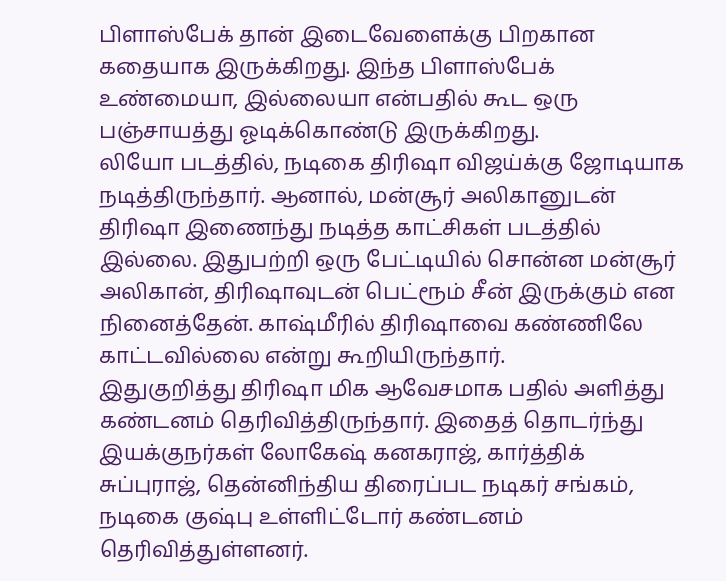பிளாஸ்பேக் தான் இடைவேளைக்கு பிறகான கதையாக இருக்கிறது. இந்த பிளாஸ்பேக் உண்மையா, இல்லையா என்பதில் கூட ஒரு பஞ்சாயத்து ஓடிக்கொண்டு இருக்கிறது.
லியோ படத்தில், நடிகை திரிஷா விஜய்க்கு ஜோடியாக நடித்திருந்தார். ஆனால், மன்சூர் அலிகானுடன் திரிஷா இணைந்து நடித்த காட்சிகள் படத்தில் இல்லை. இதுபற்றி ஒரு பேட்டியில் சொன்ன மன்சூர் அலிகான், திரிஷாவுடன் பெட்ரூம் சீன் இருக்கும் என நினைத்தேன். காஷ்மீரில் திரிஷாவை கண்ணிலே காட்டவில்லை என்று கூறியிருந்தார்.
இதுகுறித்து திரிஷா மிக ஆவேசமாக பதில் அளித்து கண்டனம் தெரிவித்திருந்தார். இதைத் தொடர்ந்து இயக்குநர்கள் லோகேஷ் கனகராஜ், கார்த்திக் சுப்புராஜ், தென்னிந்திய திரைப்பட நடிகர் சங்கம், நடிகை குஷ்பு உள்ளிட்டோர் கண்டனம் தெரிவித்துள்ளனர்.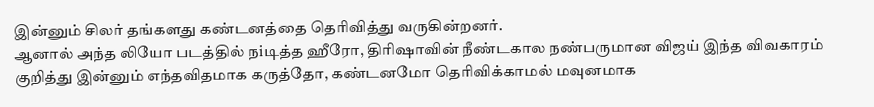இன்னும் சிலர் தங்களது கண்டனத்தை தெரிவித்து வருகின்றனர்.
ஆனால் அந்த லியோ படத்தில் நiடித்த ஹீரோ, திரிஷாவின் நீண்டகால நண்பருமான விஜய் இந்த விவகாரம் குறித்து இன்னும் எந்தவிதமாக கருத்தோ, கண்டனமோ தெரிவிக்காமல் மவுனமாக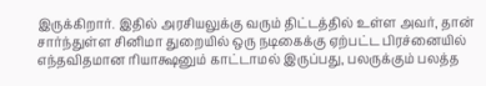இருக்கிறார். இதில் அரசியலுக்கு வரும் திட்டத்தில் உள்ள அவர், தான் சார்ந்துள்ள சினிமா துறையில் ஒரு நடிகைக்கு ஏற்பட்ட பிரச்னையில் எந்தவிதமான ரியாக்ஷனும் காட்டாமல் இருப்பது, பலருக்கும் பலத்த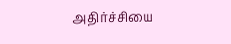அதிர்ச்சியை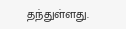தந்துள்ளது.